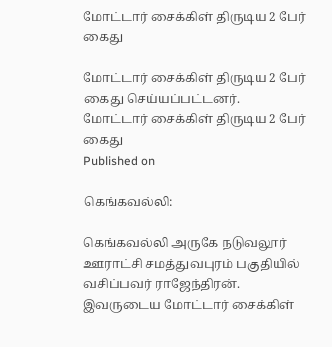மோட்டார் சைக்கிள் திருடிய 2 பேர் கைது

மோட்டார் சைக்கிள் திருடிய 2 பேர் கைது செய்யப்பட்டனர்.
மோட்டார் சைக்கிள் திருடிய 2 பேர் கைது
Published on

கெங்கவல்லி:

கெங்கவல்லி அருகே நடுவலூர் ஊராட்சி சமத்துவபுரம் பகுதியில் வசிப்பவர் ராஜேந்திரன். இவருடைய மோட்டார் சைக்கிள்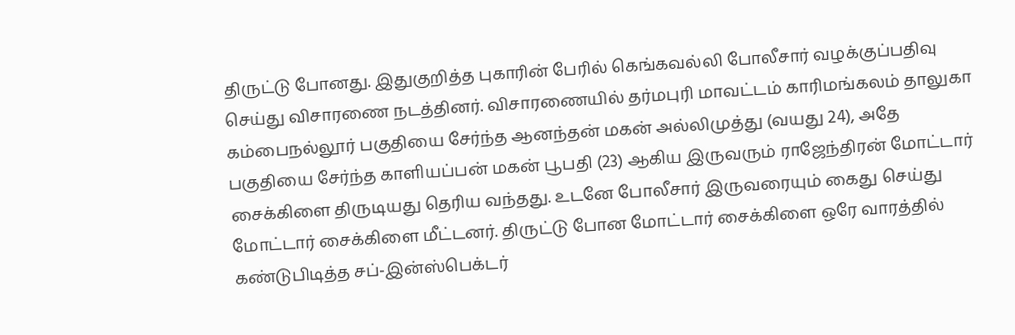திருட்டு போனது. இதுகுறித்த புகாரின் பேரில் கெங்கவல்லி போலீசார் வழக்குப்பதிவு செய்து விசாரணை நடத்தினர். விசாரணையில் தர்மபுரி மாவட்டம் காரிமங்கலம் தாலுகா கம்பைநல்லூர் பகுதியை சேர்ந்த ஆனந்தன் மகன் அல்லிமுத்து (வயது 24), அதே பகுதியை சேர்ந்த காளியப்பன் மகன் பூபதி (23) ஆகிய இருவரும் ராஜேந்திரன் மோட்டார் சைக்கிளை திருடியது தெரிய வந்தது. உடனே போலீசார் இருவரையும் கைது செய்து மோட்டார் சைக்கிளை மீட்டனர். திருட்டு போன மோட்டார் சைக்கிளை ஒரே வாரத்தில் கண்டுபிடித்த சப்-இன்ஸ்பெக்டர்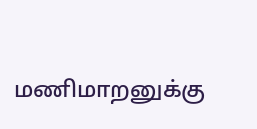மணிமாறனுக்கு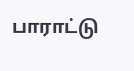பாராட்டு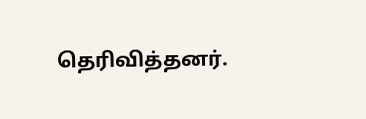தெரிவித்தனர்.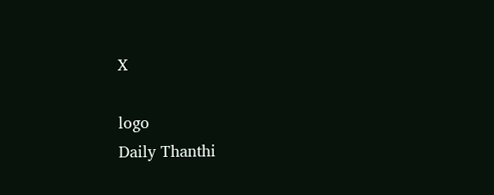X

logo
Daily Thanthi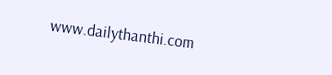www.dailythanthi.com